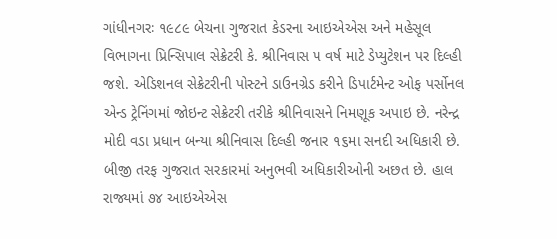ગાંધીનગરઃ ૧૯૮૯ બેચના ગુજરાત કેડરના આઇએએસ અને મહેસૂલ વિભાગના પ્રિન્સિપાલ સેક્રેટરી કે. શ્રીનિવાસ ૫ વર્ષ માટે ડેપ્યુટેશન પર દિલ્હી જશે. એડિશનલ સેક્રેટરીની પોસ્ટને ડાઉનગ્રેડ કરીને ડિપાર્ટમેન્ટ ઓફ પર્સોનલ એન્ડ ટ્રેનિંગમાં જોઇન્ટ સેક્રેટરી તરીકે શ્રીનિવાસને નિમણૂક અપાઇ છે. નરેન્દ્ર મોદી વડા પ્રધાન બન્યા શ્રીનિવાસ દિલ્હી જનાર ૧૬મા સનદી અધિકારી છે. બીજી તરફ ગુજરાત સરકારમાં અનુભવી અધિકારીઓની અછત છે. હાલ રાજ્યમાં ૭૪ આઇએએસ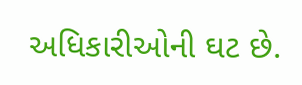અધિકારીઓની ઘટ છે.